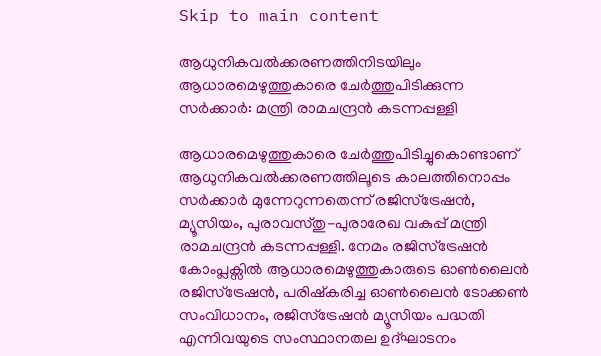Skip to main content

ആധുനികവൽക്കരണത്തിനിടയിലും ആധാരമെഴുത്തുകാരെ ചേർത്തുപിടിക്കുന്ന സർക്കാർ: മന്ത്രി രാമചന്ദ്രൻ കടന്നപ്പള്ളി

ആധാരമെഴുത്തുകാരെ ചേർത്തുപിടിച്ചുകൊണ്ടാണ് ആധുനികവൽക്കരണത്തിലൂടെ കാലത്തിനൊപ്പം സർക്കാർ മുന്നേറുന്നതെന്ന് രജിസ്‌ട്രേഷൻ, മ്യൂസിയം, പുരാവസ്തു-പുരാരേഖ വകുപ്പ് മന്ത്രി രാമചന്ദ്രൻ കടന്നപ്പള്ളി. നേമം രജിസ്ട്രേഷൻ കോംപ്ലക്സിൽ ആധാരമെഴുത്തുകാരുടെ ഓൺലൈൻ രജിസ്ട്രേഷൻ, പരിഷ്‌കരിച്ച ഓൺലൈൻ ടോക്കൺ സംവിധാനം, രജിസ്‌ട്രേഷൻ മ്യൂസിയം പദ്ധതി എന്നിവയുടെ സംസ്ഥാനതല ഉദ്ഘാടനം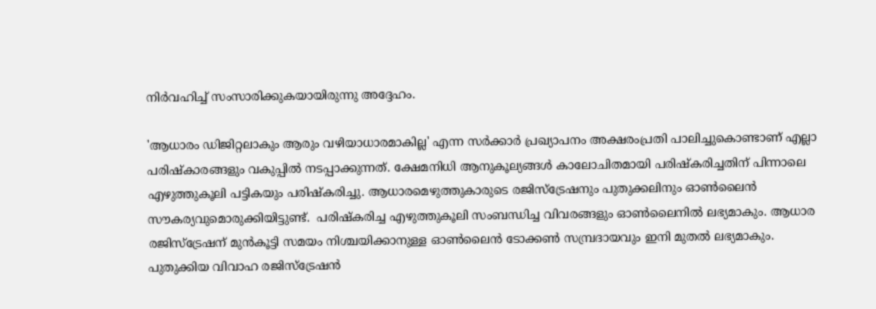നിർവഹിച്ച് സംസാരിക്കുകയായിരുന്നു അദ്ദേഹം.

'ആധാരം ഡിജിറ്റലാകും ആരും വഴിയാധാരമാകില്ല' എന്ന സർക്കാർ പ്രഖ്യാപനം അക്ഷരംപ്രതി പാലിച്ചുകൊണ്ടാണ് എല്ലാ പരിഷ്‌കാരങ്ങളും വകുപ്പിൽ നടപ്പാക്കുന്നത്. ക്ഷേമനിധി ആനുകൂല്യങ്ങൾ കാലോചിതമായി പരിഷ്‌കരിച്ചതിന് പിന്നാലെ എഴുത്തുകൂലി പട്ടികയും പരിഷ്‌കരിച്ചു. ആധാരമെഴുത്തുകാരുടെ രജിസ്ട്രേഷനും പുതുക്കലിനും ഓൺലൈൻ സൗകര്യവുമൊരുക്കിയിട്ടുണ്ട്.  പരിഷ്‌കരിച്ച എഴുത്തുകൂലി സംബന്ധിച്ച വിവരങ്ങളും ഓൺലൈനിൽ ലഭ്യമാകും. ആധാര രജിസ്ട്രേഷന് മുൻകൂട്ടി സമയം നിശ്ചയിക്കാനുള്ള ഓൺലൈൻ ടോക്കൺ സമ്പ്രദായവും ഇനി മുതൽ ലഭ്യമാകും. പുതുക്കിയ വിവാഹ രജിസ്ട്രേഷൻ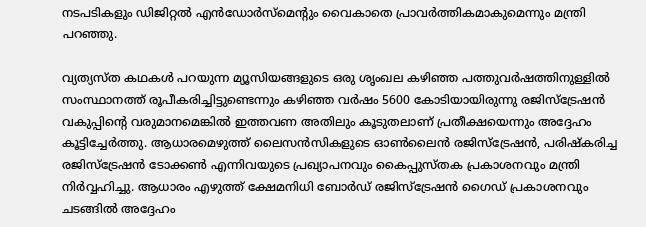നടപടികളും ഡിജിറ്റൽ എൻഡോർസ്മെന്റും വൈകാതെ പ്രാവർത്തികമാകുമെന്നും മന്ത്രി പറഞ്ഞു.

വ്യത്യസ്ത കഥകൾ പറയുന്ന മ്യൂസിയങ്ങളുടെ ഒരു ശൃംഖല കഴിഞ്ഞ പത്തുവർഷത്തിനുള്ളിൽ സംസ്ഥാനത്ത് രൂപീകരിച്ചിട്ടുണ്ടെന്നും കഴിഞ്ഞ വർഷം 5600 കോടിയായിരുന്നു രജിസ്ട്രേഷൻ വകുപ്പിന്റെ വരുമാനമെങ്കിൽ ഇത്തവണ അതിലും കൂടുതലാണ് പ്രതീക്ഷയെന്നും അദ്ദേഹം കൂട്ടിച്ചേർത്തു. ആധാരമെഴുത്ത് ലൈസൻസികളുടെ ഓൺലൈൻ രജിസ്‌ട്രേഷൻ, പരിഷ്‌കരിച്ച രജിസ്‌ട്രേഷൻ ടോക്കൺ എന്നിവയുടെ പ്രഖ്യാപനവും കൈപ്പുസ്തക പ്രകാശനവും മന്ത്രി നിർവ്വഹിച്ചു. ആധാരം എഴുത്ത് ക്ഷേമനിധി ബോർഡ് രജിസ്‌ട്രേഷൻ ഗൈഡ് പ്രകാശനവും ചടങ്ങിൽ അദ്ദേഹം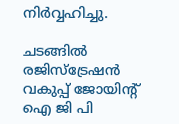നിർവ്വഹിച്ചു.

ചടങ്ങിൽ രജിസ്ട്രേഷൻ വകുപ്പ് ജോയിന്റ് ഐ ജി പി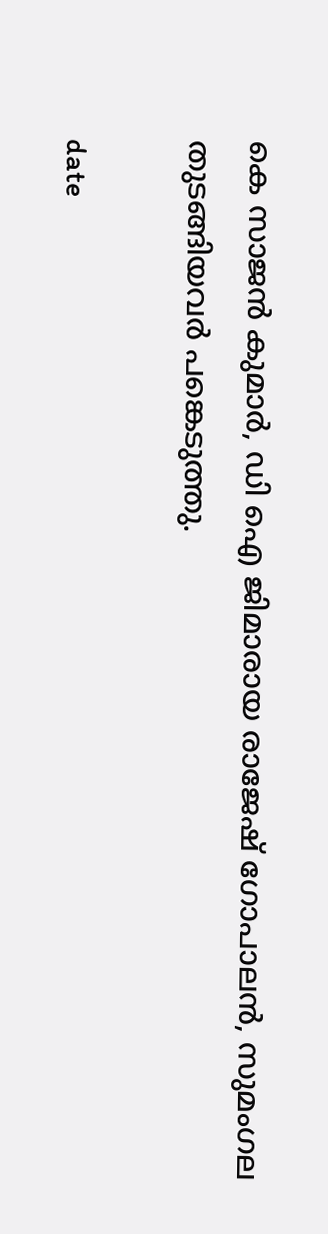കെ സാജൻ കുമാർ, ഡി ഐ ജിമാരായ രാജേഷ് ഗോപാലൻ, സുമംഗല തുടങ്ങിയവർ പങ്കെടുത്തു.

date